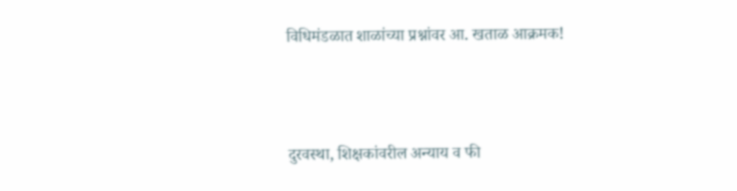विधिमंडळात शाळांच्या प्रश्नांवर आ. खताळ आक्रमक!



दुरवस्था, शिक्षकांवरील अन्याय व फी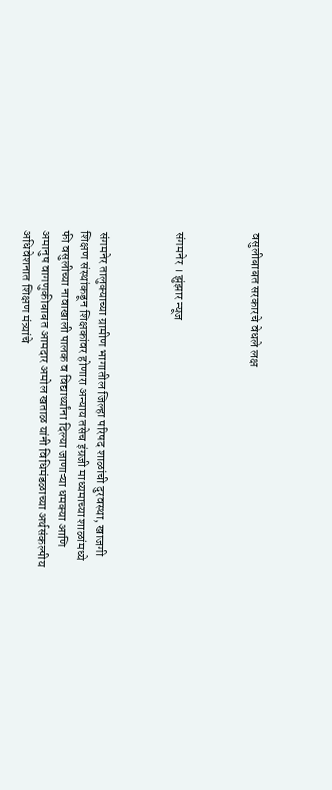वसुलीबाबत सरकारचे वेधले लक्ष



संगमनेर । झुंझार न्यूज



संगमनेर तालुक्याच्या ग्रामीण भागातील जिल्हा परिषद शाळांची दुरवस्था, खाजगी शिक्षण संस्थांकडून शिक्षकांवर होणारा अन्याय तसेच इंग्रजी माध्यमाच्या शाळांमध्ये फी वसुलीच्या नावाखाली पालक व विद्यार्थ्यांना दिल्या जाणाऱ्या धमक्या आणि अमानुष वागणुकीबाबत आमदार अमोल खताळ यांनी विधिमंडळाच्या अर्थसंकल्पीय अधिवेशनात शिक्षण मंत्र्यांचे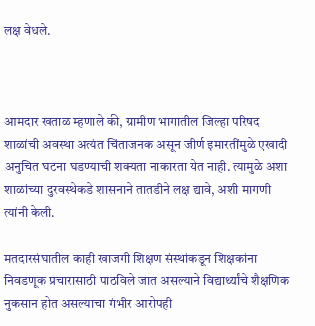लक्ष वेधले.



आमदार खताळ म्हणाले की, ग्रामीण भागातील जिल्हा परिषद शाळांची अवस्था अत्यंत चिंताजनक असून जीर्ण इमारतींमुळे एखादी अनुचित घटना घडण्याची शक्यता नाकारता येत नाही. त्यामुळे अशा शाळांच्या दुरवस्थेकडे शासनाने तातडीने लक्ष द्यावे, अशी मागणी त्यांनी केली.

मतदारसंघातील काही खाजगी शिक्षण संस्थांकडून शिक्षकांना निवडणूक प्रचारासाठी पाठविले जात असल्याने विद्यार्थ्यांचे शैक्षणिक नुकसान होत असल्याचा गंभीर आरोपही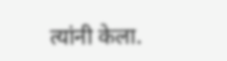त्यांनी केला.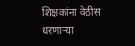शिक्षकांना वेठीस धरणाऱ्या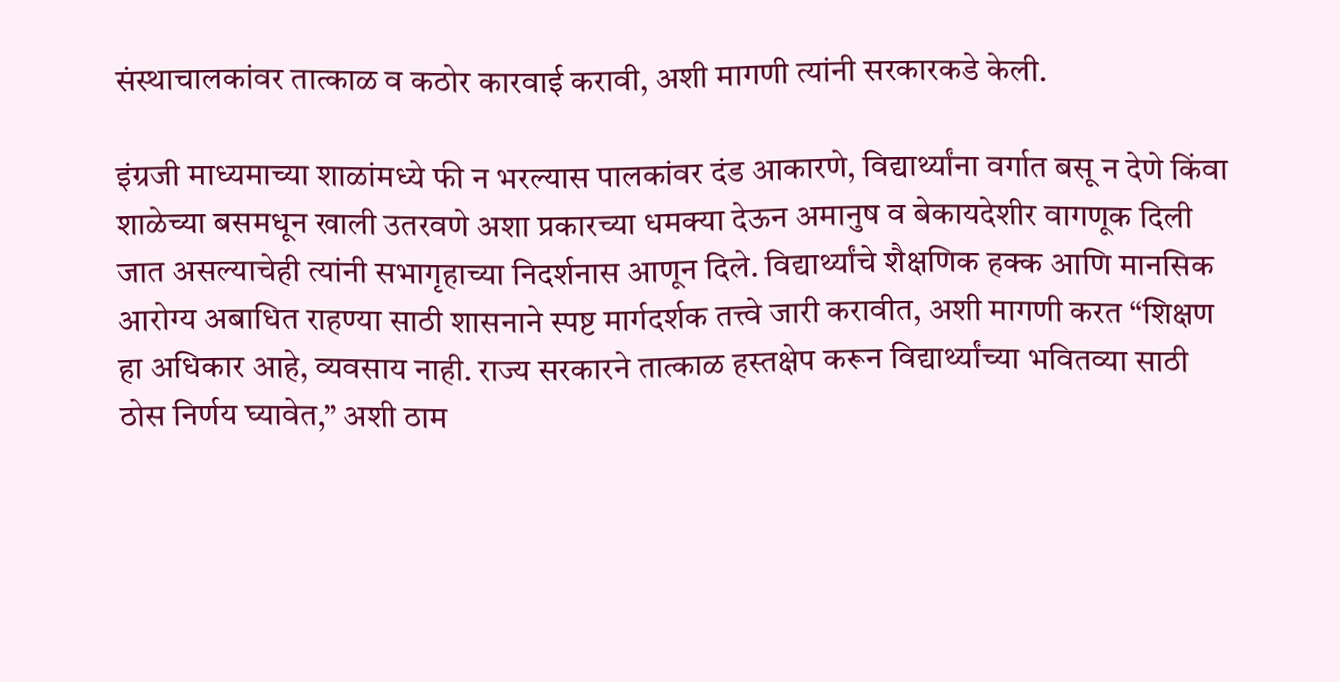संस्थाचालकांवर तात्काळ व कठोर कारवाई करावी, अशी मागणी त्यांनी सरकारकडे केली.

इंग्रजी माध्यमाच्या शाळांमध्ये फी न भरल्यास पालकांवर दंड आकारणे, विद्यार्थ्यांना वर्गात बसू न देणे किंवा शाळेच्या बसमधून खाली उतरवणे अशा प्रकारच्या धमक्या देऊन अमानुष व बेकायदेशीर वागणूक दिली जात असल्याचेही त्यांनी सभागृहाच्या निदर्शनास आणून दिले. विद्यार्थ्यांचे शैक्षणिक हक्क आणि मानसिक आरोग्य अबाधित राहण्या साठी शासनाने स्पष्ट मार्गदर्शक तत्त्वे जारी करावीत, अशी मागणी करत “शिक्षण हा अधिकार आहे, व्यवसाय नाही. राज्य सरकारने तात्काळ हस्तक्षेप करून विद्यार्थ्यांच्या भवितव्या साठी ठोस निर्णय घ्यावेत,” अशी ठाम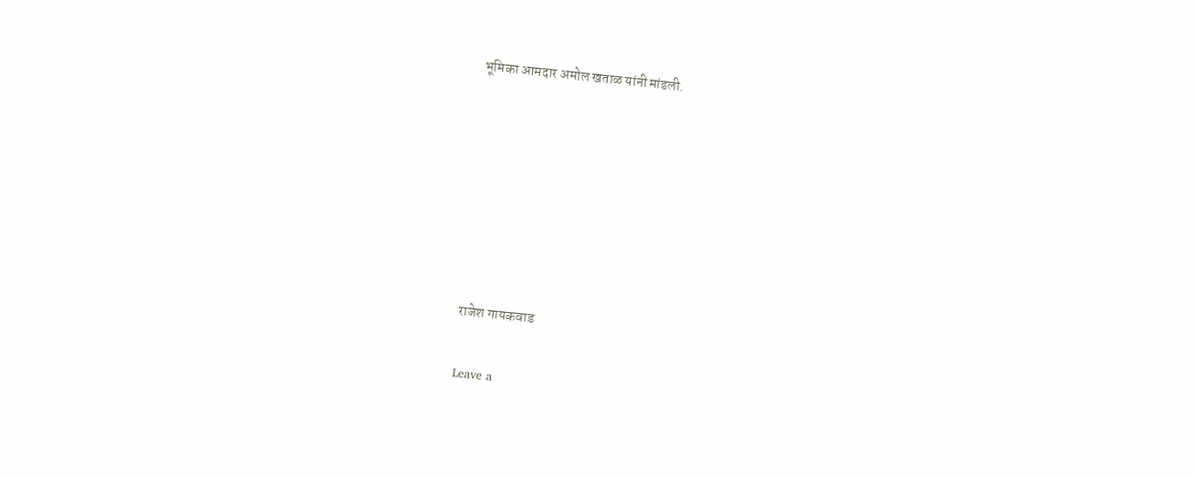भूमिका आमदार अमोल खताळ यांनी मांडली.







राजेश गायकवाड

Leave a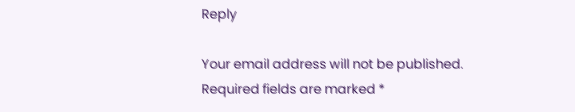Reply

Your email address will not be published. Required fields are marked *